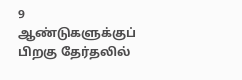9 ஆண்டுகளுக்குப் பிறகு தேர்தலில்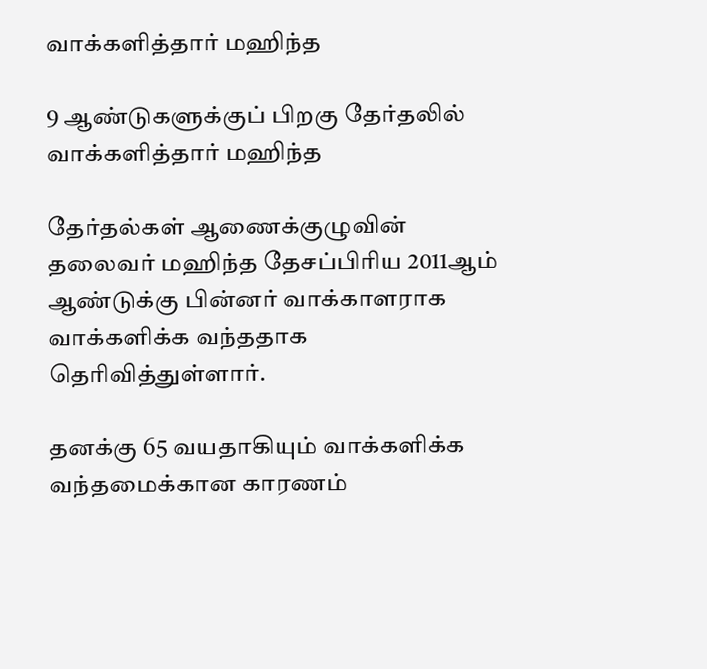வாக்களித்தார் மஹிந்த

9 ஆண்டுகளுக்குப் பிறகு தேர்தலில் வாக்களித்தார் மஹிந்த

தேர்தல்கள் ஆணைக்குழுவின் தலைவர் மஹிந்த தேசப்பிரிய 2011ஆம் ஆண்டுக்கு பின்னர் வாக்காளராக வாக்களிக்க வந்ததாக தெரிவித்துள்ளார்.

தனக்கு 65 வயதாகியும் வாக்களிக்க வந்தமைக்கான காரணம்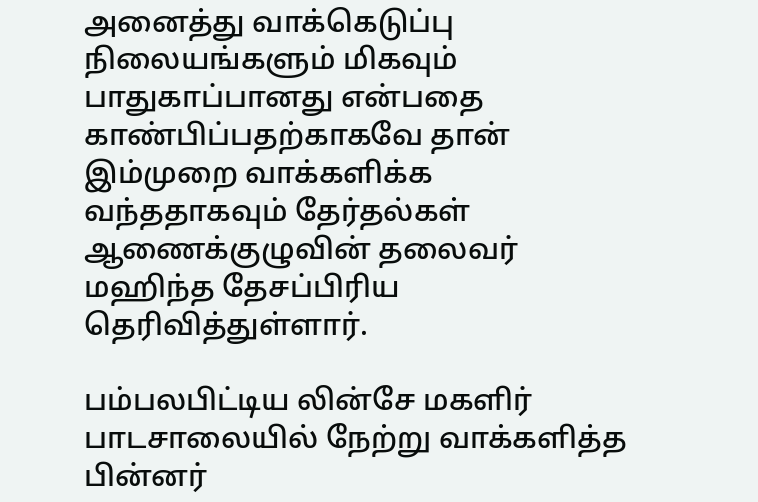அனைத்து வாக்கெடுப்பு நிலையங்களும் மிகவும் பாதுகாப்பானது என்பதை காண்பிப்பதற்காகவே தான் இம்முறை வாக்களிக்க வந்ததாகவும் தேர்தல்கள் ஆணைக்குழுவின் தலைவர் மஹிந்த தேசப்பிரிய தெரிவித்துள்ளார்.

பம்பலபிட்டிய லின்சே மகளிர் பாடசாலையில் நேற்று வாக்களித்த பின்னர்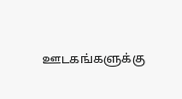ஊடகங்களுக்கு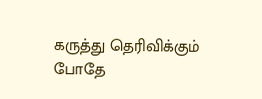கருத்து தெரிவிக்கும் போதே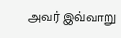அவர் இவ்வாறு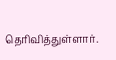தெரிவித்துள்ளார்.